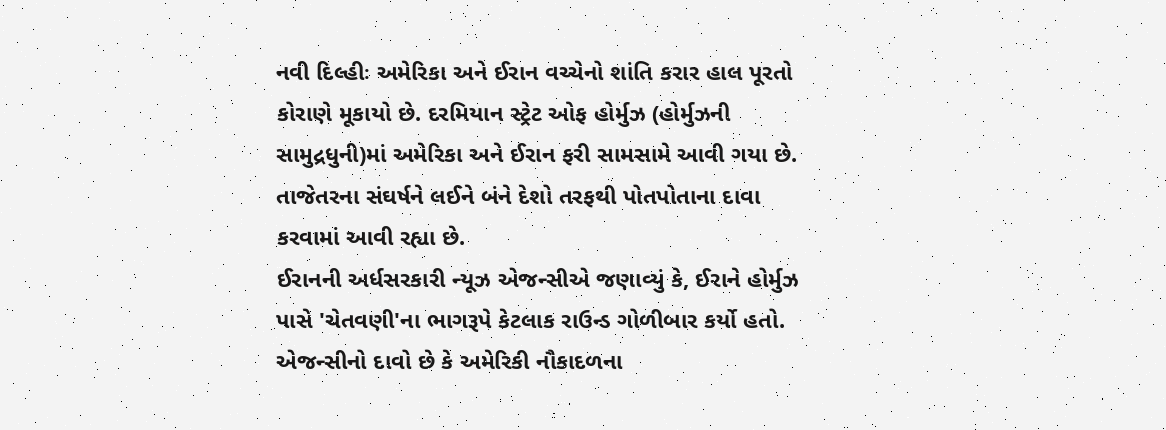નવી દિલ્હીઃ અમેરિકા અને ઈરાન વચ્ચેનો શાંતિ કરાર હાલ પૂરતો કોરાણે મૂકાયો છે. દરમિયાન સ્ટ્રેટ ઓફ હોર્મુઝ (હોર્મુઝની સામુદ્રધુની)માં અમેરિકા અને ઈરાન ફરી સામસામે આવી ગયા છે. તાજેતરના સંઘર્ષને લઈને બંને દેશો તરફથી પોતપોતાના દાવા કરવામાં આવી રહ્યા છે.
ઈરાનની અર્ધસરકારી ન્યૂઝ એજન્સીએ જણાવ્યું કે, ઈરાને હોર્મુઝ પાસે 'ચેતવણી'ના ભાગરૂપે કેટલાક રાઉન્ડ ગોળીબાર કર્યો હતો. એજન્સીનો દાવો છે કે અમેરિકી નૌકાદળના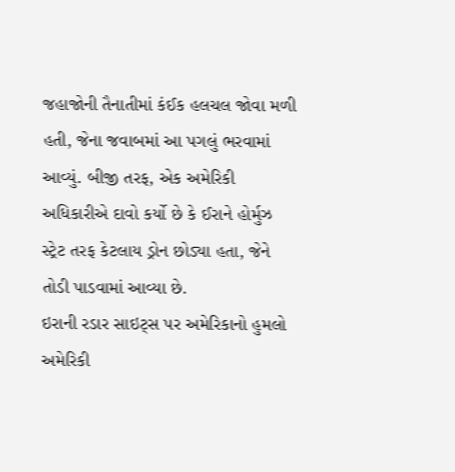જહાજોની તૈનાતીમાં કંઈક હલચલ જોવા મળી હતી, જેના જવાબમાં આ પગલું ભરવામાં આવ્યું. બીજી તરફ, એક અમેરિકી અધિકારીએ દાવો કર્યો છે કે ઈરાને હોર્મુઝ સ્ટ્રેટ તરફ કેટલાય ડ્રોન છોડ્યા હતા, જેને તોડી પાડવામાં આવ્યા છે.
ઇરાની રડાર સાઇટ્સ પર અમેરિકાનો હુમલો
અમેરિકી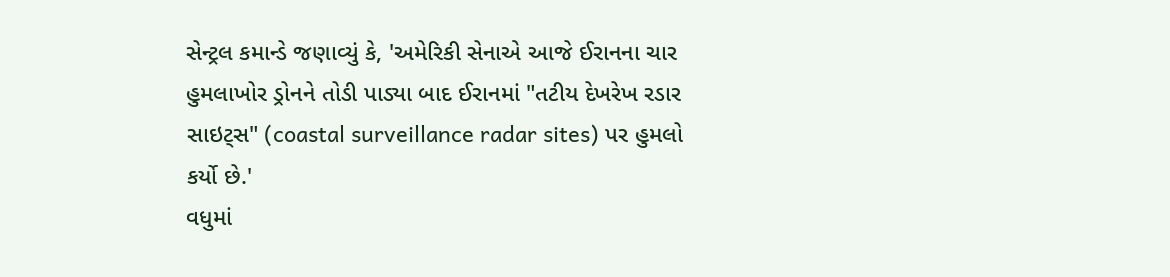સેન્ટ્રલ કમાન્ડે જણાવ્યું કે, 'અમેરિકી સેનાએ આજે ઈરાનના ચાર હુમલાખોર ડ્રોનને તોડી પાડ્યા બાદ ઈરાનમાં "તટીય દેખરેખ રડાર સાઇટ્સ" (coastal surveillance radar sites) પર હુમલો કર્યો છે.'
વધુમાં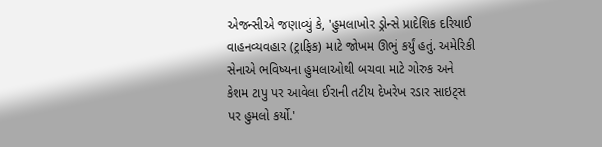એજન્સીએ જણાવ્યું કે, 'હુમલાખોર ડ્રોન્સે પ્રાદેશિક દરિયાઈ વાહનવ્યવહાર (ટ્રાફિક) માટે જોખમ ઊભું કર્યું હતું. અમેરિકી સેનાએ ભવિષ્યના હુમલાઓથી બચવા માટે ગોરુક અને કેશમ ટાપુ પર આવેલા ઈરાની તટીય દેખરેખ રડાર સાઇટ્સ પર હુમલો કર્યો.'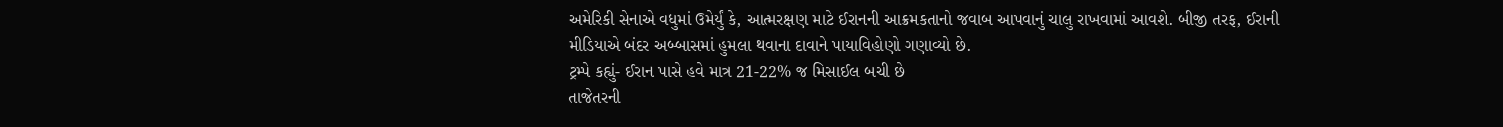અમેરિકી સેનાએ વધુમાં ઉમેર્યું કે, આત્મરક્ષણ માટે ઈરાનની આક્રમકતાનો જવાબ આપવાનું ચાલુ રાખવામાં આવશે. બીજી તરફ, ઈરાની મીડિયાએ બંદર અબ્બાસમાં હુમલા થવાના દાવાને પાયાવિહોણો ગણાવ્યો છે.
ટ્રમ્પે કહ્યું- ઈરાન પાસે હવે માત્ર 21-22% જ મિસાઈલ બચી છે
તાજેતરની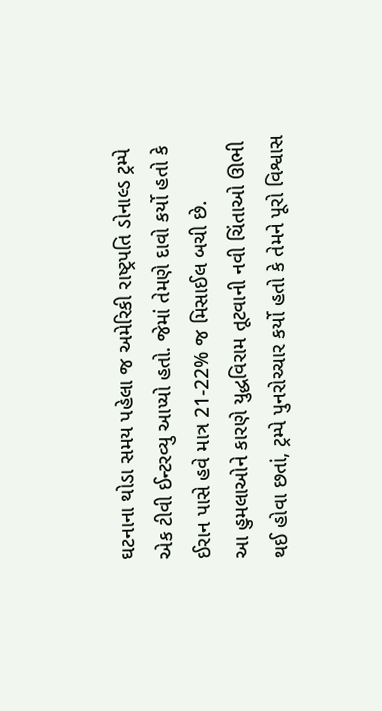ઘટનાના થોડા સમય પહેલા જ અમેરિકી રાષ્ટ્રપતિ ડોનાલ્ડ ટ્રમ્પે એક ટીવી ઈન્ટરવ્યુ આપ્યો હતો. જેમાં તેમણે દાવો કર્યો હતો કે ઈરાન પાસે હવે માત્ર 21-22% જ મિસાઈલ બચી છે.
આ હુમલાઓને કારણે યુદ્ધવિરામ તૂટવાની નવી ચિંતાઓ ઊભી થઈ હોવા છતાં, ટ્રમ્પે પુનરોચ્ચાર કર્યો હતો કે તેમને પૂરો વિશ્વાસ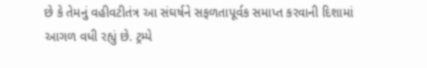છે કે તેમનું વહીવટીતંત્ર આ સંઘર્ષને સફળતાપૂર્વક સમાપ્ત કરવાની દિશામાં આગળ વધી રહ્યું છે. ટ્રમ્પે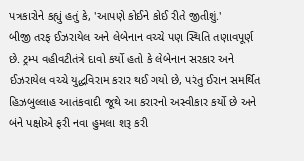પત્રકારોને કહ્યું હતું કે, 'આપણે કોઈને કોઈ રીતે જીતીશું.'
બીજી તરફ ઈઝરાયેલ અને લેબેનાન વચ્ચે પણ સ્થિતિ તણાવપૂર્ણ છે. ટ્રમ્પ વહીવટીતંત્રે દાવો કર્યો હતો કે લેબેનાન સરકાર અને ઈઝરાયેલ વચ્ચે યુદ્ધવિરામ કરાર થઈ ગયો છે, પરંતુ ઈરાન સમર્થિત હિઝબુલ્લાહ આતંકવાદી જૂથે આ કરારનો અસ્વીકાર કર્યો છે અને બંને પક્ષોએ ફરી નવા હુમલા શરૂ કરી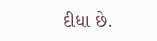દીધા છે.